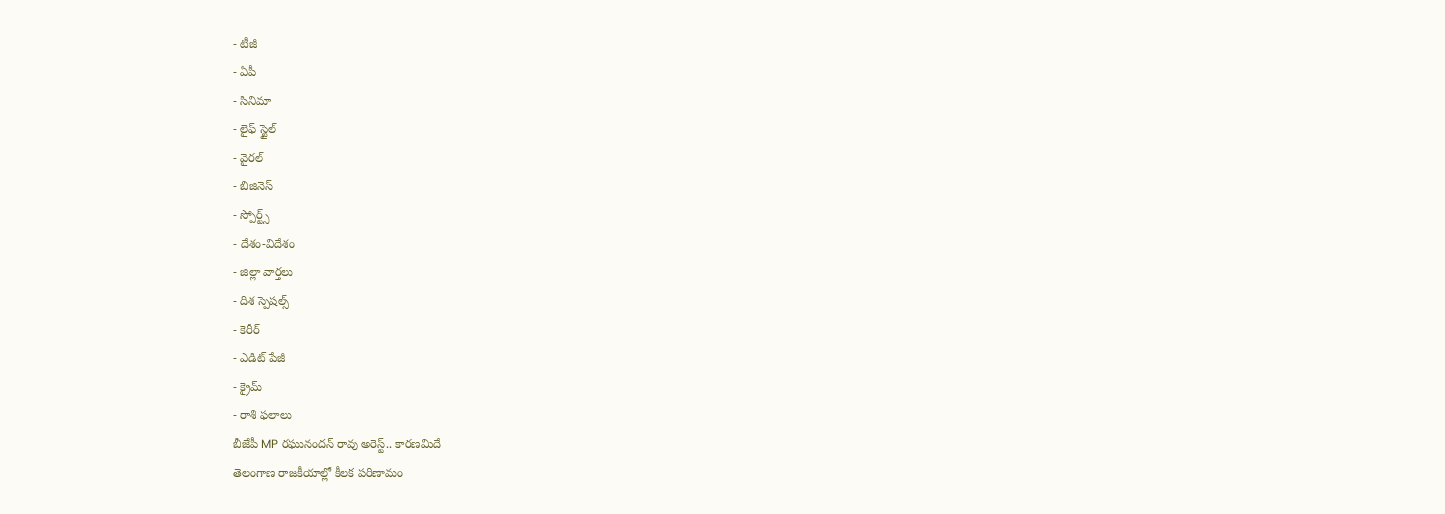- టీజీ
- ఏపీ
- సినిమా
- లైఫ్ స్టైల్
- వైరల్
- బిజినెస్
- స్పోర్ట్స్
- దేశం-విదేశం
- జిల్లా వార్తలు
- దిశ స్పెషల్స్
- కెరీర్
- ఎడిట్ పేజీ
- క్రైమ్
- రాశి ఫలాలు
బీజేపీ MP రఘునందన్ రావు అరెస్ట్.. కారణమిదే
తెలంగాణ రాజకీయాల్లో కీలక పరిణామం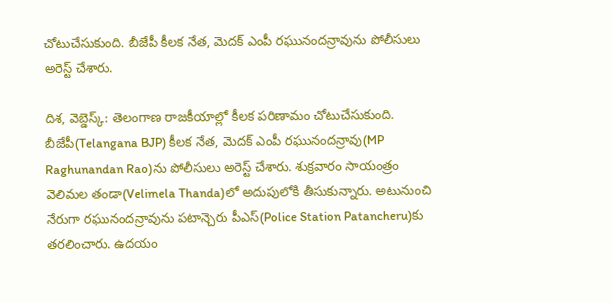చోటుచేసుకుంది. బీజేపీ కీలక నేత, మెదక్ ఎంపీ రఘునందన్రావును పోలీసులు అరెస్ట్ చేశారు.

దిశ, వెబ్డెస్క్: తెలంగాణ రాజకీయాల్లో కీలక పరిణామం చోటుచేసుకుంది. బీజేపీ(Telangana BJP) కీలక నేత, మెదక్ ఎంపీ రఘునందన్రావు(MP Raghunandan Rao)ను పోలీసులు అరెస్ట్ చేశారు. శుక్రవారం సాయంత్రం వెలిమల తండా(Velimela Thanda)లో అదుపులోకి తీసుకున్నారు. అటునుంచి నేరుగా రఘునందన్రావును పటాన్చెరు పీఎస్(Police Station Patancheru)కు తరలించారు. ఉదయం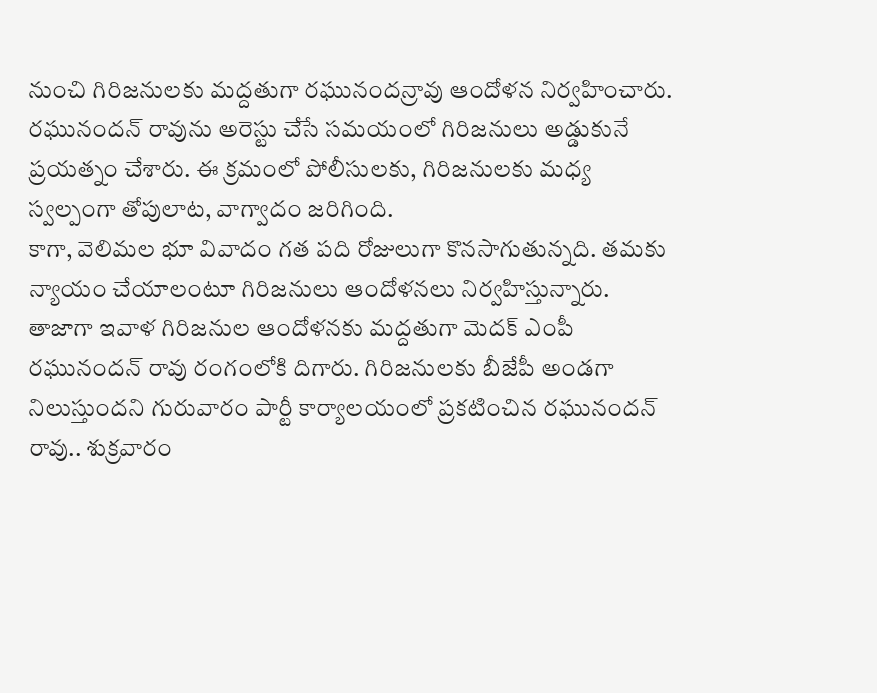నుంచి గిరిజనులకు మద్దతుగా రఘునందన్రావు ఆందోళన నిర్వహించారు. రఘునందన్ రావును అరెస్టు చేసే సమయంలో గిరిజనులు అడ్డుకునే ప్రయత్నం చేశారు. ఈ క్రమంలో పోలీసులకు, గిరిజనులకు మధ్య స్వల్పంగా తోపులాట, వాగ్వాదం జరిగింది.
కాగా, వెలిమల భూ వివాదం గత పది రోజులుగా కొనసాగుతున్నది. తమకు న్యాయం చేయాలంటూ గిరిజనులు ఆందోళనలు నిర్వహిస్తున్నారు. తాజాగా ఇవాళ గిరిజనుల ఆందోళనకు మద్దతుగా మెదక్ ఎంపీ రఘునందన్ రావు రంగంలోకి దిగారు. గిరిజనులకు బీజేపీ అండగా నిలుస్తుందని గురువారం పార్టీ కార్యాలయంలో ప్రకటించిన రఘునందన్ రావు.. శుక్రవారం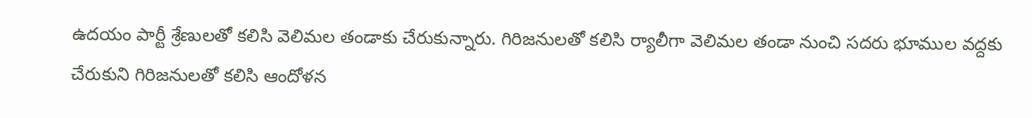ఉదయం పార్టీ శ్రేణులతో కలిసి వెలిమల తండాకు చేరుకున్నారు. గిరిజనులతో కలిసి ర్యాలీగా వెలిమల తండా నుంచి సదరు భూముల వద్దకు చేరుకుని గిరిజనులతో కలిసి ఆందోళన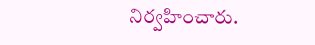నిర్వహించారు.